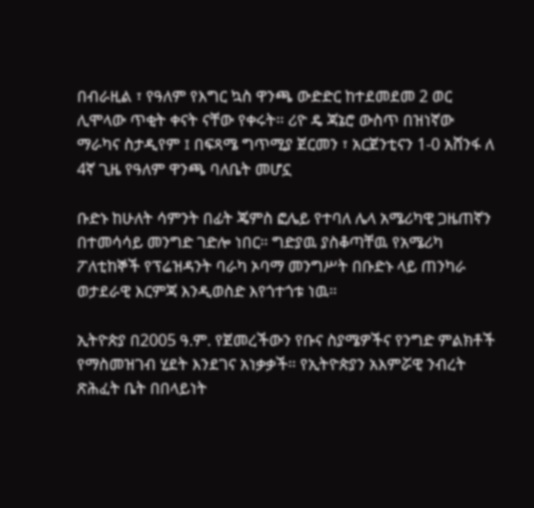በብራዚል ፣ የዓለም የእግር ኳስ ዋንጫ ውድድር ከተደመደመ 2 ወር ሊሞላው ጥቂት ቀናት ናቸው የቀሩት። ሪዮ ዴ ጃኔሮ ውስጥ በዝነኛው ማራካና ስታዲየም ፤ በፍጻሜ ግጥሚያ ጀርመን ፣ አርጀንቲናን 1-0 አሸንፋ ለ 4ኛ ጊዜ የዓለም ዋንጫ ባለቤት መሆኗ

ቡድኑ ከሁለት ሳምንት በፊት ጄምስ ፎሌይ የተባለ ሌላ አሜሪካዊ ጋዜጠኛን በተመሳሳይ መንግድ ገድሎ ነበር። ግድያዉ ያስቆጣቸዉ የአሜሪካ ፖለቲከኞች የፕሬዝዳንት ባራካ ኦባማ መንግሥት በቡድኑ ላይ ጠንካራ ወታደራዊ እርምጃ እንዲወስድ እየጎተጎቱ ነዉ።

ኢትዮጵያ በ2005 ዓ.ም. የጀመረችውን የቡና ስያሜዎችና የንግድ ምልክቶች የማስመዝገብ ሂደት እንደገና አነቃቃች። የኢትዮጵያን አእምሯዊ ንብረት ጽሕፈት ቤት በበላይነት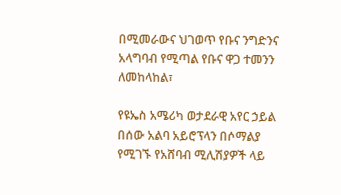በሚመራውና ህገወጥ የቡና ንግድንና አላግባብ የሚጣል የቡና ዋጋ ተመንን ለመከላከል፣

የዩኤስ አሜሪካ ወታደራዊ አየር ኃይል በሰው አልባ አይሮፕላን በሶማልያ የሚገኙ የአሸባብ ሚሊሽያዎች ላይ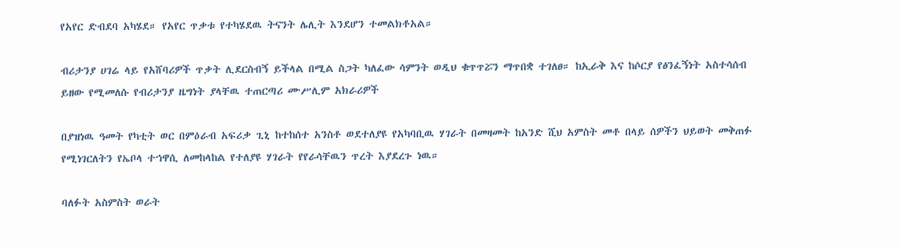የአየር ድብደባ አካሄደ። የአየር ጥቃቱ የተካሄደዉ ትናንት ሌሊት እንደሆን ተመልክቶአል።

ብሪታንያ ሀገሬ ላይ የአሸባሪዎች ጥቃት ሊደርስብኝ ይችላል በሚል ስጋት ካለፈው ሳምንት ወዲህ ቁጥጥሯን ማጥበቋ ተገለፀ። ከኢራቅ እና ከሶርያ የፅንፈኝነት አስተሳሰብ ይዘው የሚመለሱ የብሪታንያ ዜግነት ያላቸዉ ተጠርጣሪ ሙሥሊም አክራሪዎች

በያዝነዉ ዓመት የካቲት ወር በምዕራብ አፍሪቃ ጊኒ ከተከሰተ አንስቶ ወደተለያዩ የአካባቢዉ ሃገራት በመዛመት ከአንድ ሺህ አምስት መቶ በላይ ሰዎችን ህይወት መቅጠፉ የሚነገርለትን የኤቦላ ተኀዋሲ ለመከላከል የተለያዩ ሃገራት የየራሳቸዉን ጥረት እያደረጉ ነዉ።

ባለፉት አስምስት ወራት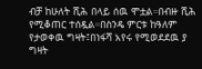ብቻ ከሁለት ሺሕ በላይ ሰዉ ሞቷል።በብዙ ሺሕ የሚቆጠር ተሰዷል።በስንዴ ምርቱ ከዓለም የታወቀዉ ግዛት፤በነፋሻ አየሩ የሚወደደዉ ያ ግዛት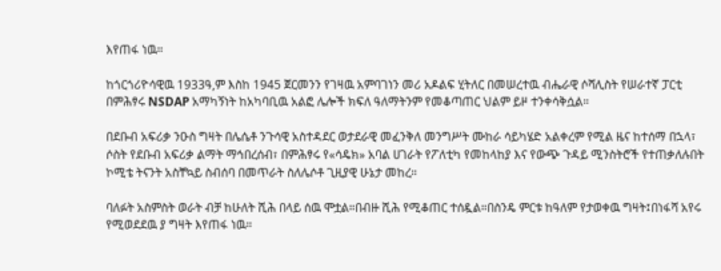እየጠፋ ነዉ።

ከጎርጎሪዮሳዊዉ 1933ዓ,ም እስከ 1945 ጀርመንን የገዛዉ አምባገነን መሪ አዶልፍ ሂትለር በመሠረተዉ ብሔራዊ ሶሻሊስት የሠራተኛ ፓርቲ በምሕፃሩ NSDAP አማካኝነት ከአካባቢዉ አልፎ ሌሎች ክፍለ ዓለማትንም የመቆጣጠር ህልም ይዞ ተንቀሳቅሷል።

በደቡብ አፍሪቃ ንዑስ ግዛት በሌሴቶ ንጉሳዊ አስተዳደር ወታደራዊ መፈንቅለ መንግሥት ሙከራ ሳይካሄድ አልቀረም የሚል ዜና ከተሰማ በኋላ፣ ሶስት የደቡብ አፍሪቃ ልማት ማኅበረሰብ፣ በምሕፃሩ የ«ሳዴክ» አባል ሀገራት የፖለቲካ የመከላከያ እና የውጭ ጉዳይ ሚንስትሮች የተጠቃለሉበት ኮሚቴ ትናንት አስቸኳይ ስብሰባ በመጥራት ስለሌሶቶ ጊዚያዊ ሁኔታ መከረ።

ባለፉት አስምስት ወራት ብቻ ከሁለት ሺሕ በላይ ሰዉ ሞቷል።በብዙ ሺሕ የሚቆጠር ተሰዷል።በስንዴ ምርቱ ከዓለም የታወቀዉ ግዛት፤በነፋሻ አየሩ የሚወደደዉ ያ ግዛት እየጠፋ ነዉ።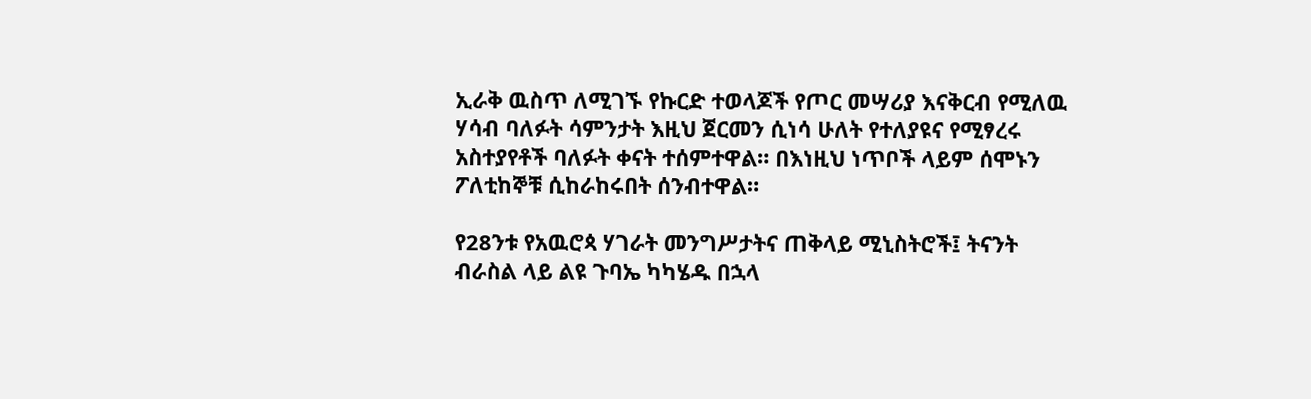ኢራቅ ዉስጥ ለሚገኙ የኩርድ ተወላጆች የጦር መሣሪያ እናቅርብ የሚለዉ ሃሳብ ባለፉት ሳምንታት እዚህ ጀርመን ሲነሳ ሁለት የተለያዩና የሚፃረሩ አስተያየቶች ባለፉት ቀናት ተሰምተዋል። በእነዚህ ነጥቦች ላይም ሰሞኑን ፖለቲከኞቹ ሲከራከሩበት ሰንብተዋል።

የ28ንቱ የአዉሮጳ ሃገራት መንግሥታትና ጠቅላይ ሚኒስትሮች፤ ትናንት ብራስል ላይ ልዩ ጉባኤ ካካሄዱ በኋላ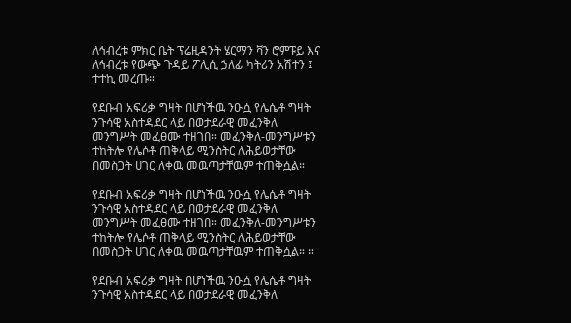ለኅብረቱ ምክር ቤት ፕሬዚዳንት ሄርማን ቫን ሮምፑይ እና ለኅብረቱ የውጭ ጉዳይ ፖሊሲ ኃለፊ ካትሪን አሽተን ፤ ተተኪ መረጡ።

የደቡብ አፍሪቃ ግዛት በሆነችዉ ንዑሷ የሌሴቶ ግዛት ንጉሳዊ አስተዳደር ላይ በወታደራዊ መፈንቅለ መንግሥት መፈፀሙ ተዘገበ። መፈንቅለ-መንግሥቱን ተከትሎ የሌሶቶ ጠቅላይ ሚንስትር ለሕይወታቸው በመስጋት ሀገር ለቀዉ መዉጣታቸዉም ተጠቅሷል።

የደቡብ አፍሪቃ ግዛት በሆነችዉ ንዑሷ የሌሴቶ ግዛት ንጉሳዊ አስተዳደር ላይ በወታደራዊ መፈንቅለ መንግሥት መፈፀሙ ተዘገበ። መፈንቅለ-መንግሥቱን ተከትሎ የሌሶቶ ጠቅላይ ሚንስትር ለሕይወታቸው በመስጋት ሀገር ለቀዉ መዉጣታቸዉም ተጠቅሷል። ።

የደቡብ አፍሪቃ ግዛት በሆነችዉ ንዑሷ የሌሴቶ ግዛት ንጉሳዊ አስተዳደር ላይ በወታደራዊ መፈንቅለ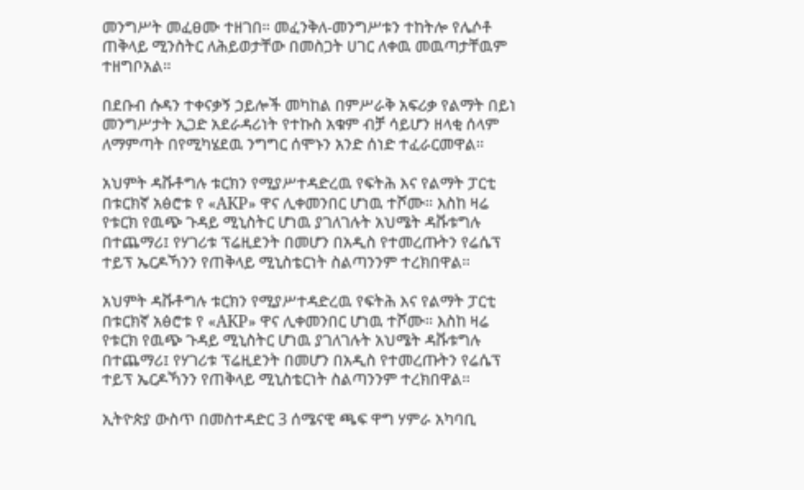መንግሥት መፈፀሙ ተዘገበ። መፈንቅለ-መንግሥቱን ተከትሎ የሌሶቶ ጠቅላይ ሚንስትር ለሕይወታቸው በመስጋት ሀገር ለቀዉ መዉጣታቸዉም ተዘግቦአል።

በደቡብ ሱዳን ተቀናቃኝ ኃይሎች መካከል በምሥራቅ አፍሪቃ የልማት በይነ መንግሥታት ኢጋድ አደራዳሪነት የተኩስ አቁም ብቻ ሳይሆን ዘላቂ ሰላም ለማምጣት በየሚካሄደዉ ንግግር ሰሞኑን አንድ ሰነድ ተፈራርመዋል።

አህምት ዳቩቶግሉ ቱርክን የሚያሥተዳድረዉ የፍትሕ እና የልማት ፓርቲ በቱርክኛ አፅሮቱ የ «AKP» ዋና ሊቀመንበር ሆነዉ ተሾሙ። እስከ ዛሬ የቱርክ የዉጭ ጉዳይ ሚኒስትር ሆነዉ ያገለገሉት አህሜት ዳቩቱግሉ በተጨማሪ፤ የሃገሪቱ ፕሬዚደንት በመሆን በአዲስ የተመረጡትን የሬሴፕ ተይፕ ኤርዶኻንን የጠቅላይ ሚኒስቴርነት ስልጣንንም ተረክበዋል።

አህምት ዳቩቶግሉ ቱርክን የሚያሥተዳድረዉ የፍትሕ እና የልማት ፓርቲ በቱርክኛ አፅሮቱ የ «AKP» ዋና ሊቀመንበር ሆነዉ ተሾሙ። እስከ ዛሬ የቱርክ የዉጭ ጉዳይ ሚኒስትር ሆነዉ ያገለገሉት አህሜት ዳቩቱግሉ በተጨማሪ፤ የሃገሪቱ ፕሬዚደንት በመሆን በአዲስ የተመረጡትን የሬሴፕ ተይፕ ኤርዶኻንን የጠቅላይ ሚኒስቴርነት ስልጣንንም ተረክበዋል።

ኢትዮጵያ ውስጥ በመስተዳድር 3 ሰሜናዊ ጫፍ ዋግ ሃምራ አካባቢ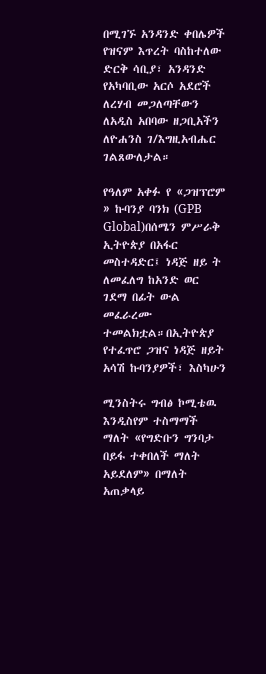በሚገኙ አንዳንድ ቀበሌዎች የዝናም እጥረት ባስከተለው ድርቅ ሳቢያ፣ አንዳንድ የአካባቢው አርሶ አደሮች ለረሃብ መጋለጣቸውን ለአዲስ አበባው ዘጋቢአችን ለዮሐንስ ገ/እግዚአብሔር ገልጸውለታል።

የዓለም አቀፉ የ «ጋዝፕሮም » ኩባንያ ባንክ (GPB Global)በሰሜን ምሥራቅ ኢትዮጵያ በአፋር መስተዳድር፤ ነዳጅ ዘይ ት ለመፈለግ ከአንድ ወር ገደማ በፊት ውል መፈራረሙ ተመልክቷል።በኢትዮጵያ የተፈጥሮ ጋዝና ነዳጅ ዘይት አሳሽ ኩባንያዎች፣ እስካሁን

ሚንስትሩ ግብፅ ኮሚቴዉ እንዲስየም ተስማማች ማለት «የግድቡን ግንባታ በይፋ ተቀበለች ማለት አይደለም» በማለት አጠቃላይ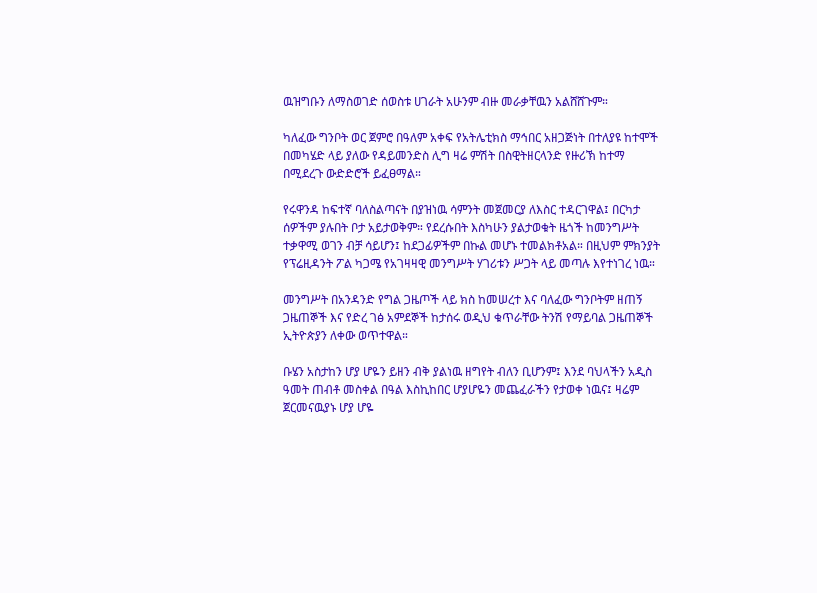ዉዝግቡን ለማስወገድ ሰወስቱ ሀገራት አሁንም ብዙ መራቃቸዉን አልሸሸጉም።

ካለፈው ግንቦት ወር ጀምሮ በዓለም አቀፍ የአትሌቲክስ ማኅበር አዘጋጅነት በተለያዩ ከተሞች በመካሄድ ላይ ያለው የዳይመንድስ ሊግ ዛሬ ምሽት በስዊትዘርላንድ የዙሪኽ ከተማ በሚደረጉ ውድድሮች ይፈፀማል።

የሩዋንዳ ከፍተኛ ባለስልጣናት በያዝነዉ ሳምንት መጀመርያ ለእስር ተዳርገዋል፤ በርካታ ሰዎችም ያሉበት ቦታ አይታወቅም። የደረሱበት እስካሁን ያልታወቁት ዜጎች ከመንግሥት ተቃዋሚ ወገን ብቻ ሳይሆን፤ ከደጋፊዎችም በኩል መሆኑ ተመልክቶአል። በዚህም ምክንያት የፕሬዚዳንት ፖል ካጋሜ የአገዛዛዊ መንግሥት ሃገሪቱን ሥጋት ላይ መጣሉ እየተነገረ ነዉ።

መንግሥት በአንዳንድ የግል ጋዜጦች ላይ ክስ ከመሠረተ እና ባለፈው ግንቦትም ዘጠኝ ጋዜጠኞች እና የድረ ገፅ አምደኞች ከታሰሩ ወዲህ ቁጥራቸው ትንሽ የማይባል ጋዜጠኞች ኢትዮጵያን ለቀው ወጥተዋል።

ቡሄን አስታከን ሆያ ሆዬን ይዘን ብቅ ያልነዉ ዘግየት ብለን ቢሆንም፤ እንደ ባህላችን አዲስ ዓመት ጠብቶ መስቀል በዓል እስኪከበር ሆያሆዬን መጨፈራችን የታወቀ ነዉና፤ ዛሬም ጀርመናዉያኑ ሆያ ሆዬ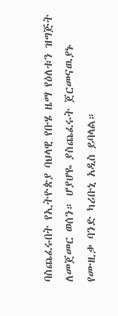ባስጨፈሩበት የኢትዮጵያ ባህላዊ የቡሄ ዜማ የዕለቱን ዝግጅት ለመጀመር ወሰን። ሆያሆዬ ያስጨፈሩት ጀርመናዉያኑ የሙዚቃ ባንድ ካሪቡኒ አዲስ ይባላል።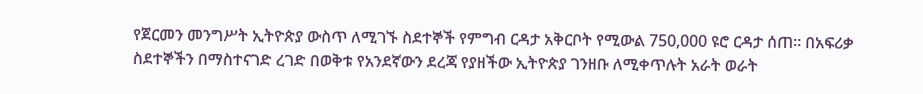የጀርመን መንግሥት ኢትዮጵያ ውስጥ ለሚገኙ ስደተኞች የምግብ ርዳታ አቅርቦት የሚውል 750,000 ዩሮ ርዳታ ሰጠ። በአፍሪቃ ስደተኞችን በማስተናገድ ረገድ በወቅቱ የአንደኛውን ደረጃ የያዘችው ኢትዮጵያ ገንዘቡ ለሚቀጥሉት አራት ወራት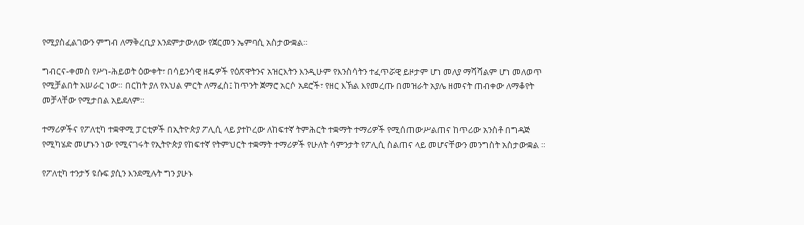የሚያስፈልገውን ምግብ ለማቅረቢያ እንደምታውለው የጀርመን ኤምባሲ አስታውቋል።

ግብርና-ቀመስ የሥነ-ሕይወት ዕውቀት፣ በሳይንሳዊ ዘዴዎች የዕጽዋትንና አዝርእትን እንዲሁም የእንስሳትን ተፈጥሯዊ ይዞታም ሆነ መለያ ማሻሻልም ሆነ መለወጥ የሚቻልበት አሠራር ነው። በርከት ያለ የእህል ምርት ለማፈስ፤ ከጥንት ጀማሮ አርሶ አደሮች፣ የዘር እኽል እየመረጡ በመዝራት አያሌ ዘመናት ጠብቀው ለማቆየት መቻላቸው የሚታበል አይደለም።

ተማሪዎችና የፖለቲካ ተቋዋሚ ፓርቲዎች በኢትዮጵያ ፖሊሲ ላይ ያተኮረው ለከፍተኛ ትምሕርት ተቋማት ተማሪዎች የሚሰጠውሥልጠና ከጥሪው አንስቶ በግዳጅ የሚካሄድ መሆኑን ነው የሚናገሩት የኢትዮጵያ የከፍተኛ የትምህርት ተቋማት ተማሪዎች የሁለት ሳምንታት የፖሊሲ ስልጠና ላይ መሆናቸውን መንግስት አስታውቋል ።

የፖለቲካ ተንታኝ ዩሱፍ ያሲን እንደሚሉት ግን ያሁኑ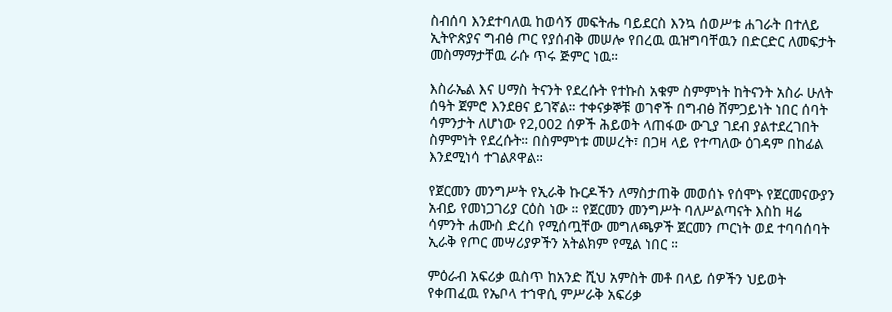ስብሰባ እንደተባለዉ ከወሳኝ መፍትሔ ባይደርስ እንኳ ሰወሥቱ ሐገራት በተለይ ኢትዮጵያና ግብፅ ጦር የያሰብቅ መሠሎ የበረዉ ዉዝግባቸዉን በድርድር ለመፍታት መስማማታቸዉ ራሱ ጥሩ ጅምር ነዉ።

እስራኤል እና ሀማስ ትናንት የደረሱት የተኩስ አቁም ስምምነት ከትናንት አስራ ሁለት ሰዓት ጀምሮ እንደፀና ይገኛል። ተቀናቃኞቹ ወገኖች በግብፅ ሸምጋይነት ነበር ሰባት ሳምንታት ለሆነው የ2,002 ሰዎች ሕይወት ላጠፋው ውጊያ ገደብ ያልተደረገበት ስምምነት የደረሱት። በስምምነቱ መሠረት፣ በጋዛ ላይ የተጣለው ዕገዳም በከፊል እንደሚነሳ ተገልጾዋል።

የጀርመን መንግሥት የኢራቅ ኩርዶችን ለማስታጠቅ መወሰኑ የሰሞኑ የጀርመናውያን አብይ የመነጋገሪያ ርዕስ ነው ። የጀርመን መንግሥት ባለሥልጣናት እስከ ዛሬ ሳምንት ሐሙስ ድረስ የሚሰጧቸው መግለጫዎች ጀርመን ጦርነት ወደ ተባባሰባት ኢራቅ የጦር መሣሪያዎችን አትልክም የሚል ነበር ።

ምዕራብ አፍሪቃ ዉስጥ ከአንድ ሺህ አምስት መቶ በላይ ሰዎችን ህይወት የቀጠፈዉ የኤቦላ ተኀዋሲ ምሥራቅ አፍሪቃ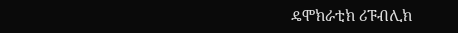ዴሞክራቲክ ሪፑብሊክ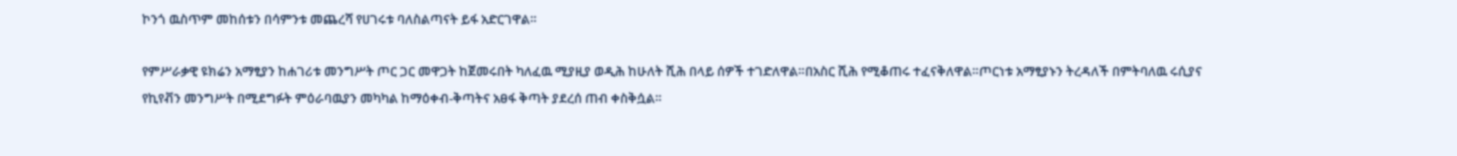ኮንጎ ዉስጥም መከሰቱን በሳምንቱ መጨረሻ የሀገሩቱ ባለስልጣናት ይፋ አድርገዋል።

የምሥራቃዊ ዩክሬን አማፂያን ከሐገሪቱ መንግሥት ጦር ጋር መዋጋት ከጀመሩበት ካለፈዉ ሚያዚያ ወዲሕ ከሁለት ሺሕ በላይ ሰዎች ተገድለዋል።በአስር ሺሕ የሚቆጠሩ ተፈናቅለዋል።ጦርነቱ አማፂያኑን ትረዳለች በምትባለዉ ሩሲያና የኪየቭን መንግሥት በሚደግፉት ምዕራባዉያን መካካል ከማዕቀብ-ቅጣትና አፀፋ ቅጣት ያደረሰ ጠብ ቀስቅሷል።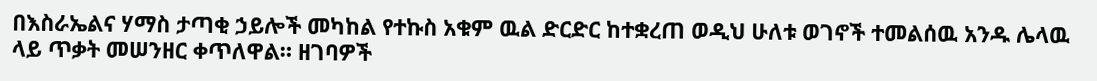በእስራኤልና ሃማስ ታጣቂ ኃይሎች መካከል የተኩስ አቁም ዉል ድርድር ከተቋረጠ ወዲህ ሁለቱ ወገኖች ተመልሰዉ አንዱ ሌላዉ ላይ ጥቃት መሠንዘር ቀጥለዋል። ዘገባዎች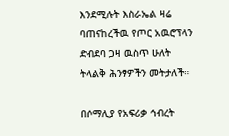እንደሚሉት እስራኤል ዛሬ ባጠናከረችዉ የጦር አዉሮፕላን ድብደባ ጋዛ ዉስጥ ሁለት ትላልቅ ሕንፃዎችን መትታለች።

በሶማሊያ የአፍሪቃ ኅብረት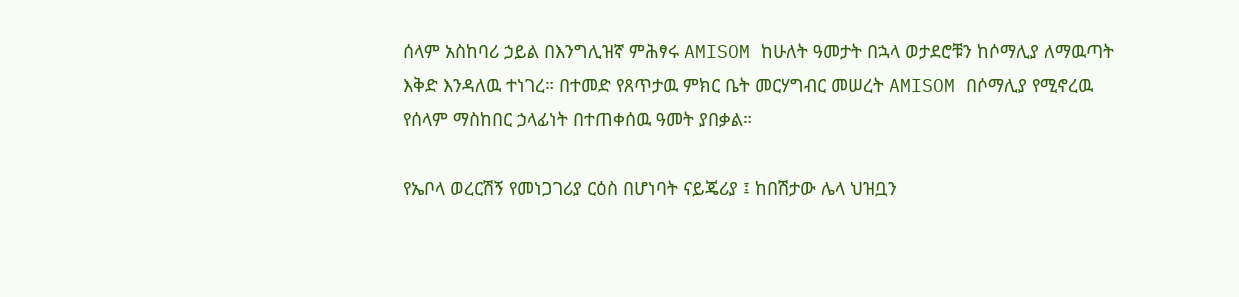ሰላም አስከባሪ ኃይል በእንግሊዝኛ ምሕፃሩ AMISOM ከሁለት ዓመታት በኋላ ወታደሮቹን ከሶማሊያ ለማዉጣት እቅድ እንዳለዉ ተነገረ። በተመድ የጸጥታዉ ምክር ቤት መርሃግብር መሠረት AMISOM በሶማሊያ የሚኖረዉ የሰላም ማስከበር ኃላፊነት በተጠቀሰዉ ዓመት ያበቃል።

የኤቦላ ወረርሽኝ የመነጋገሪያ ርዕስ በሆነባት ናይጄሪያ ፤ ከበሽታው ሌላ ህዝቧን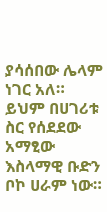ያሳሰበው ሌላም ነገር አለ። ይህም በሀገሪቱ ስር የሰደደው አማፂው እስላማዊ ቡድን ቦኮ ሀራም ነው።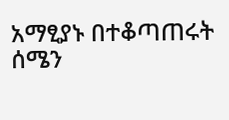አማፂያኑ በተቆጣጠሩት ሰሜን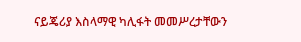ናይጄሪያ እስላማዊ ካሊፋት መመሥረታቸውን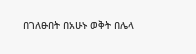በገለፁበት በአሁኑ ወቅት በሌላ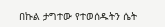በኩል ታግተው የተወሰዱትን ሴት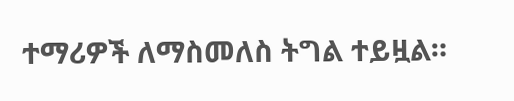ተማሪዎች ለማስመለስ ትግል ተይዟል።